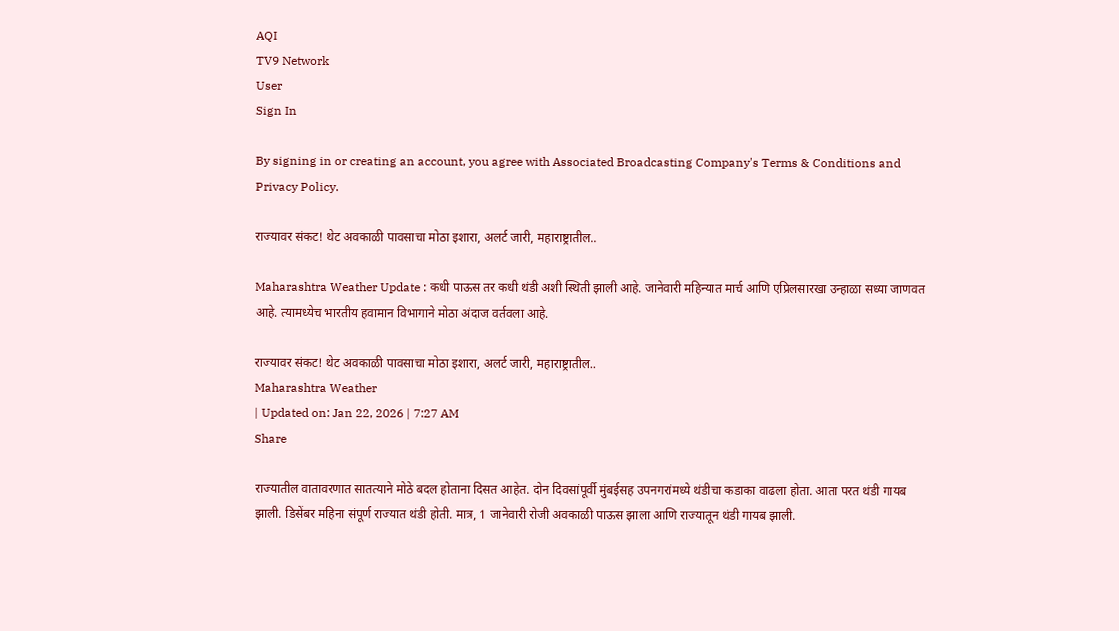AQI
TV9 Network
User
Sign In

By signing in or creating an account, you agree with Associated Broadcasting Company's Terms & Conditions and Privacy Policy.

राज्यावर संकट! थेट अवकाळी पावसाचा मोठा इशारा, अलर्ट जारी, महाराष्ट्रातील..

Maharashtra Weather Update : कधी पाऊस तर कधी थंडी अशी स्थिती झाली आहे. जानेवारी महिन्यात मार्च आणि एप्रिलसारखा उन्हाळा सध्या जाणवत आहे. त्यामध्येच भारतीय हवामान विभागाने मोठा अंदाज वर्तवला आहे.

राज्यावर संकट! थेट अवकाळी पावसाचा मोठा इशारा, अलर्ट जारी, महाराष्ट्रातील..
Maharashtra Weather
| Updated on: Jan 22, 2026 | 7:27 AM
Share

राज्यातील वातावरणात सातत्याने मोठे बदल होताना दिसत आहेत. दोन दिवसांपूर्वी मुंबईसह उपनगरांमध्ये थंडीचा कडाका वाढला होता. आता परत थंडी गायब झाली. डिसेंबर महिना संपूर्ण राज्यात थंडी होती. मात्र, 1 जानेवारी रोजी अवकाळी पाऊस झाला आणि राज्यातून थंडी गायब झाली.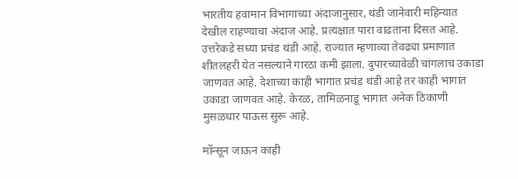भारतीय हवामान विभागाच्या अंदाजानुसार, थंडी जानेवारी महिन्यात देखील राहण्याचा अंदाज आहे. प्रत्यक्षात पारा वाढताना दिसत आहे. उत्तरेकडे सध्या प्रचंड थंडी आहे. राज्यात म्हणाव्या तेवढ्या प्रमाणात शीतलहरी येत नसल्याने गारठा कमी झाला. दुपारच्यावेळी चांगलाच उकाडा जाणवत आहे. देशाच्या काही भागात प्रचंड थंडी आहे तर काही भागात उकाडा जाणवत आहे. केरळ, तामिळनाडू भागात अनेक ठिकाणी मुसळधार पाऊस सुरू आहे.

मॉन्सून जाऊन काही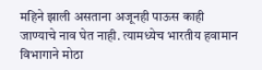महिने झाली असताना अजूनही पाऊस काही जाण्याचे नाव घेत नाही. त्यामध्येच भारतीय हवामान विभागाने मोठा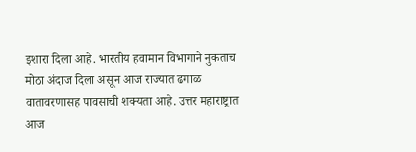इशारा दिला आहे. भारतीय हवामान विभागाने नुकताच मोठा अंदाज दिला असून आज राज्यात ढगाळ वातावरणासह पावसाची शक्यता आहे. उत्तर महाराष्ट्रात आज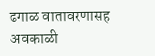ढगाळ वातावरणासह अवकाळी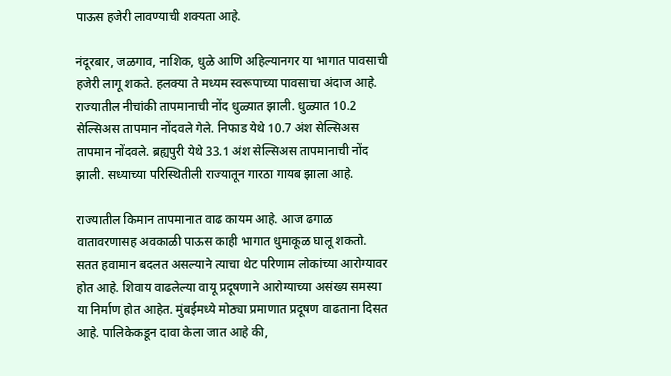पाऊस हजेरी लावण्याची शक्यता आहे.

नंदूरबार, जळगाव, नाशिक, धुळे आणि अहिल्यानगर या भागात पावसाची हजेरी लागू शकते. हलक्या ते मध्यम स्वरूपाच्या पावसाचा अंदाज आहे. राज्यातील नीचांकी तापमानाची नोंद धुळ्यात झाली. धुळ्यात 10.2 सेल्सिअस तापमान नोंदवले गेले. निफाड येथे 10.7 अंश सेल्सिअस तापमान नोंदवले. ब्रह्यपुरी येथे 33.1 अंश सेल्सिअस तापमानाची नोंद झाली. सध्याच्या परिस्थितीली राज्यातून गारठा गायब झाला आहे.

राज्यातील किमान तापमानात वाढ कायम आहे. आज ढगाळ वातावरणासह अवकाळी पाऊस काही भागात धुमाकूळ घालू शकतो. सतत हवामान बदलत असल्याने त्याचा थेट परिणाम लोकांच्या आरोग्यावर होत आहे. शिवाय वाढलेल्या वायू प्रदूषणाने आरोग्याच्या असंख्य समस्या या निर्माण होत आहेत. मुंबईमध्ये मोठ्या प्रमाणात प्रदूषण वाढताना दिसत आहे. पालिकेकडून दावा केला जात आहे की,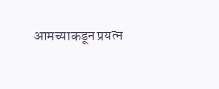आमच्याकडून प्रयत्न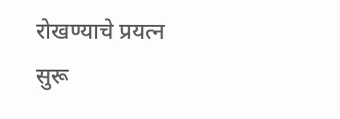रोखण्याचे प्रयत्न सुरू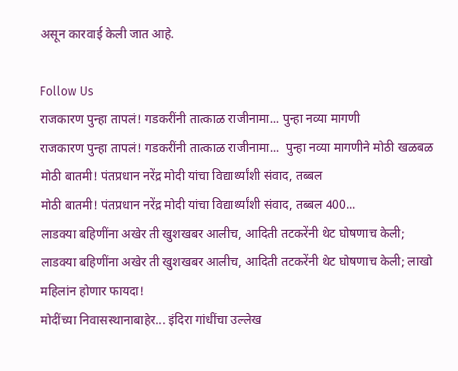असून कारवाई केली जात आहे.

Follow Us
राजकारण पुन्हा तापलं! गडकरींनी तात्काळ राजीनामा... पुन्हा नव्या मागणी
राजकारण पुन्हा तापलं! गडकरींनी तात्काळ राजीनामा...  पुन्हा नव्या मागणीने मोठी खळबळ
मोठी बातमी! पंतप्रधान नरेंद्र मोदी यांचा विद्यार्थ्यांशी संवाद, तब्बल
मोठी बातमी! पंतप्रधान नरेंद्र मोदी यांचा विद्यार्थ्यांशी संवाद, तब्बल 400...
लाडक्या बहिणींना अखेर ती खुशखबर आलीच, आदिती तटकरेंनी थेट घोषणाच केली;
लाडक्या बहिणींना अखेर ती खुशखबर आलीच, आदिती तटकरेंनी थेट घोषणाच केली; लाखो महिलांन होणार फायदा!
मोदींच्या निवासस्थानाबाहेर... इंदिरा गांधींचा उल्लेख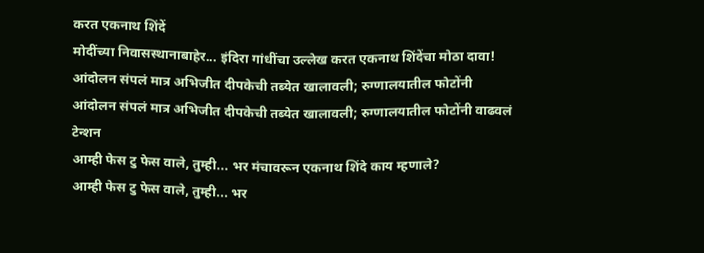करत एकनाथ शिंदें
मोदींच्या निवासस्थानाबाहेर... इंदिरा गांधींचा उल्लेख करत एकनाथ शिंदेंचा मोठा दावा!
आंदोलन संपलं मात्र अभिजीत दीपकेची तब्येत खालावली; रुग्णालयातील फोटोंनी
आंदोलन संपलं मात्र अभिजीत दीपकेची तब्येत खालावली; रुग्णालयातील फोटोंनी वाढवलं टेन्शन
आम्ही फेस टु फेस वाले, तुम्ही... भर मंचावरून एकनाथ शिंदे काय म्हणाले?
आम्ही फेस टु फेस वाले, तुम्ही... भर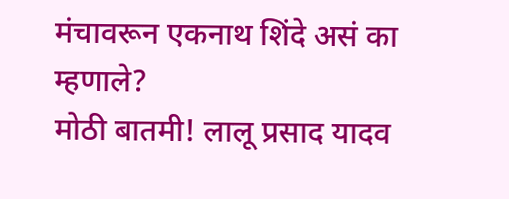मंचावरून एकनाथ शिंदे असं का म्हणाले?
मोठी बातमी! लालू प्रसाद यादव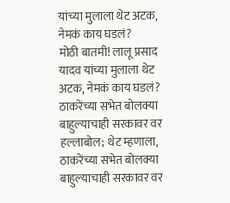यांच्या मुलाला थेट अटक, नेमकं काय घडलं?
मोठी बातमी! लालू प्रसाद यादव यांच्या मुलाला थेट अटक, नेमकं काय घडलं?
ठाकरेंच्या सभेत बोलक्या बाहुल्याचाही सरकावर वर हल्लाबोल; थेट म्हणाला,
ठाकरेंच्या सभेत बोलक्या बाहुल्याचाही सरकावर वर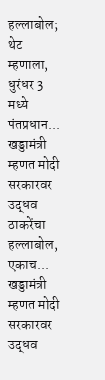हल्लाबोल; थेट म्हणाला, धुरंधर 3 मध्ये पंतप्रधान...
खड्डामंत्री म्हणत मोदी सरकारवर उद्धव ठाकरेंचा हल्लाबोल, एकाच...
खड्डामंत्री म्हणत मोदी सरकारवर उद्धव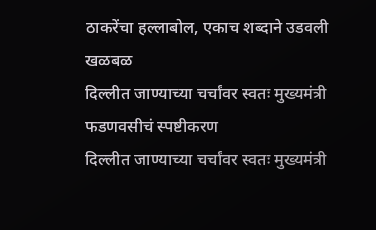ठाकरेंचा हल्लाबोल, एकाच शब्दाने उडवली खळबळ
दिल्लीत जाण्याच्या चर्चांवर स्वतः मुख्यमंत्री फडणवसीचं स्पष्टीकरण
दिल्लीत जाण्याच्या चर्चांवर स्वतः मुख्यमंत्री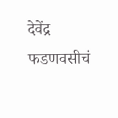देवेंद्र फडणवसीचं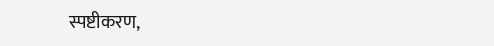स्पष्टीकरण,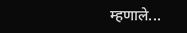म्हणाले...